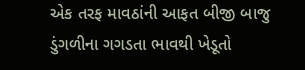એક તરફ માવઠાંની આફત બીજી બાજુ ડુંગળીના ગગડતા ભાવથી ખેડૂતો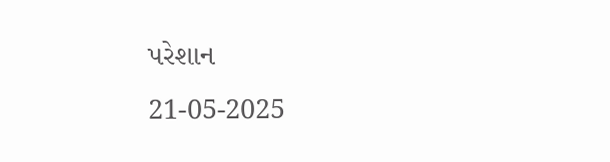પરેશાન
21-05-2025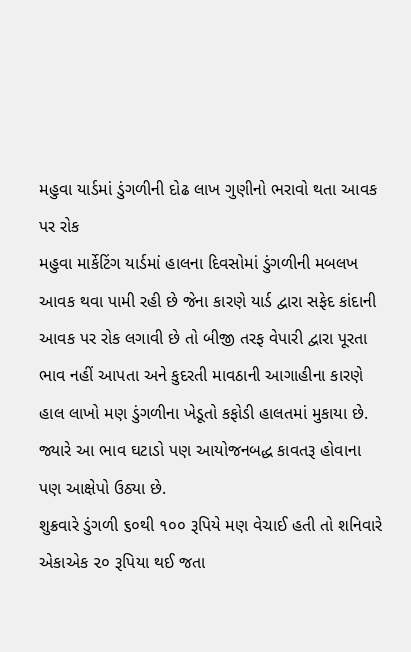મહુવા યાર્ડમાં ડુંગળીની દોઢ લાખ ગુણીનો ભરાવો થતા આવક પર રોક
મહુવા માર્કેટિંગ યાર્ડમાં હાલના દિવસોમાં ડુંગળીની મબલખ આવક થવા પામી રહી છે જેના કારણે યાર્ડ દ્વારા સફેદ કાંદાની આવક પર રોક લગાવી છે તો બીજી તરફ વેપારી દ્વારા પૂરતા ભાવ નહીં આપતા અને કુદરતી માવઠાની આગાહીના કારણે હાલ લાખો મણ ડુંગળીના ખેડૂતો કફોડી હાલતમાં મુકાયા છે. જ્યારે આ ભાવ ઘટાડો પણ આયોજનબદ્ધ કાવતરૂ હોવાના પણ આક્ષેપો ઉઠ્યા છે.
શુક્રવારે ડુંગળી ૬૦થી ૧૦૦ રૂપિયે મણ વેચાઈ હતી તો શનિવારે એકાએક ૨૦ રૂપિયા થઈ જતા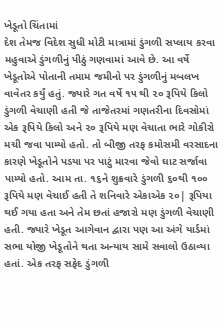ખેડૂતો ચિંતામાં
દેશ તેમજ વિદેશ સુધી મોટી માત્રામાં ડુંગળી સપ્લાય કરવા મહુવાએ ડુંગળીનું પીઠું ગણવામાં આવે છે. આ વર્ષે ખેડૂતોએ પોતાની તમામ જમીનો પર ડુંગળીનું મબલખ વાવેતર કર્યું હતું. જ્યારે ગત વર્ષે ૧૫ થી ૨૦ રૂપિયે કિલો ડુંગળી વેચાણી હતી જે તાજેતરમાં ગણતરીના દિવસોમાં એક રૂપિયે કિલો અને ૨૦ રૂપિયે મણ વેચાતા ભારે ગોકીરો મચી જવા પામ્યો હતો. તો બીજી તરફ કમોસમી વરસાદના કારણે ખેડૂતોને પડયા પર પાટું મારવા જેવો ઘાટ સર્જાવા પામ્યો હતો. આમ તા. ૧૬ને શુક્રવારે ડુંગળી ૬૦થી ૧૦૦ રૂપિયે મણ વેચાઈ હતી તે શનિવારે એકાએક ૨૦| રૂપિયા થઈ ગયા હતા અને તેમ છતાં હજારો મણ ડુંગળી વેચાણી હતી. જ્યારે ખેડૂત આગેવાન દ્વારા પણ આ અંગે યાર્ડમાં સભા યોજી ખેડૂતોને થતા અન્યાય સામે સવાલો ઉઠાવ્યા હતાં. એક તરફ સફેદ ડુંગળી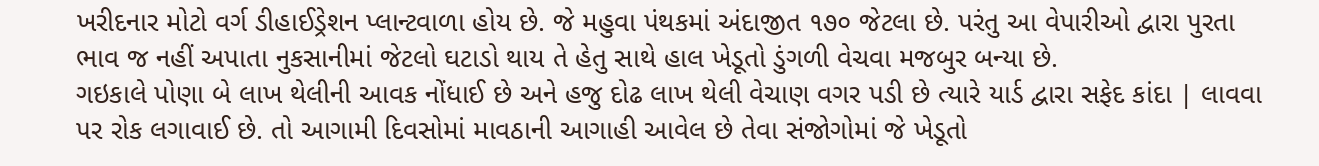ખરીદનાર મોટો વર્ગ ડીહાઈડ્રેશન પ્લાન્ટવાળા હોય છે. જે મહુવા પંથકમાં અંદાજીત ૧૭૦ જેટલા છે. પરંતુ આ વેપારીઓ દ્વારા પુરતા ભાવ જ નહીં અપાતા નુકસાનીમાં જેટલો ઘટાડો થાય તે હેતુ સાથે હાલ ખેડૂતો ડુંગળી વેચવા મજબુર બન્યા છે.
ગઇકાલે પોણા બે લાખ થેલીની આવક નોંધાઈ છે અને હજુ દોઢ લાખ થેલી વેચાણ વગર પડી છે ત્યારે યાર્ડ દ્વારા સફેદ કાંદા | લાવવા પર રોક લગાવાઈ છે. તો આગામી દિવસોમાં માવઠાની આગાહી આવેલ છે તેવા સંજોગોમાં જે ખેડૂતો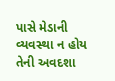પાસે મેડાની વ્યવસ્થા ન હોય તેની અવદશા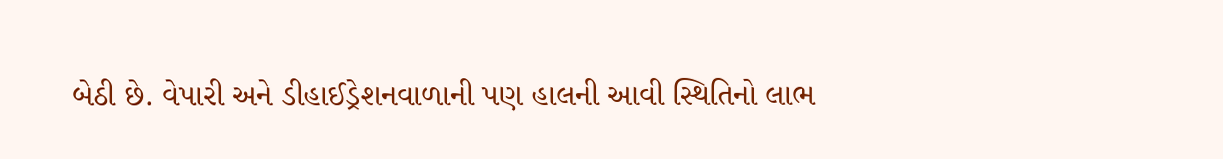બેઠી છે. વેપારી અને ડીહાઈડ્રેશનવાળાની પણ હાલની આવી સ્થિતિનો લાભ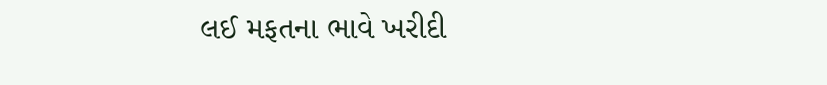લઈ મફતના ભાવે ખરીદી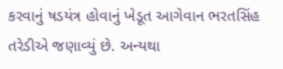કરવાનું ષડયંત્ર હોવાનું ખેડૂત આગેવાન ભરતસિંહ તરેડીએ જણાવ્યું છે. અન્યથા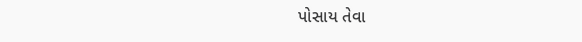પોસાય તેવા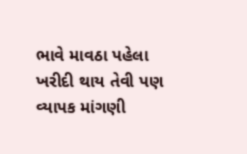ભાવે માવઠા પહેલા ખરીદી થાય તેવી પણ વ્યાપક માંગણી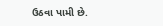ઉઠવા પામી છે.